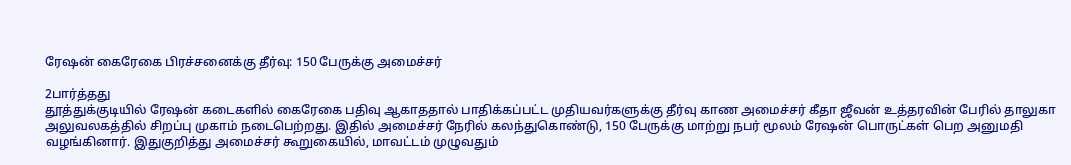ரேஷன் கைரேகை பிரச்சனைக்கு தீர்வு: 150 பேருக்கு அமைச்சர்

2பார்த்தது
தூத்துக்குடியில் ரேஷன் கடைகளில் கைரேகை பதிவு ஆகாததால் பாதிக்கப்பட்ட முதியவர்களுக்கு தீர்வு காண அமைச்சர் கீதா ஜீவன் உத்தரவின் பேரில் தாலுகா அலுவலகத்தில் சிறப்பு முகாம் நடைபெற்றது. இதில் அமைச்சர் நேரில் கலந்துகொண்டு, 150 பேருக்கு மாற்று நபர் மூலம் ரேஷன் பொருட்கள் பெற அனுமதி வழங்கினார். இதுகுறித்து அமைச்சர் கூறுகையில், மாவட்டம் முழுவதும்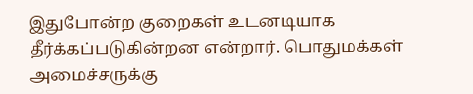இதுபோன்ற குறைகள் உடனடியாக தீர்க்கப்படுகின்றன என்றார். பொதுமக்கள் அமைச்சருக்கு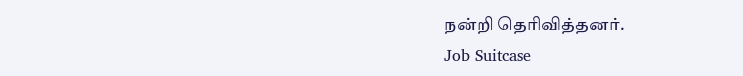நன்றி தெரிவித்தனர்.
Job Suitcase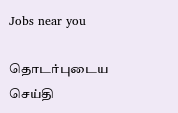Jobs near you

தொடர்புடைய செய்தி